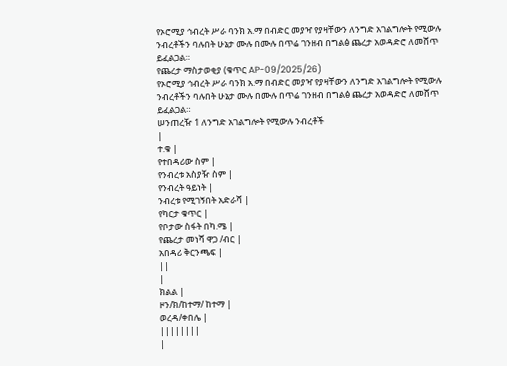የኦሮሚያ ኅብረት ሥራ ባንክ አ.ማ በብድር መያዣ የያዛቸውን ለንግድ አገልግሎት የሚውሉ ንብረቶችን ባሉበት ሁኔታ ሙሉ በሙሉ በጥሬ ገንዘብ በግልፅ ጨረታ አወዳድሮ ለመሸጥ ይፈልጋል።
የጨረታ ማስታወቂያ (ቁጥር AP-09/2025/26)
የኦሮሚያ ኅብረት ሥራ ባንክ አ.ማ በብድር መያዣ የያዛቸውን ለንግድ አገልግሎት የሚውሉ ንብረቶችን ባሉበት ሁኔታ ሙሉ በሙሉ በጥሬ ገንዘብ በግልፅ ጨረታ አወዳድሮ ለመሸጥ ይፈልጋል።
ሠንጠረዥ 1 ለንግድ አገልግሎት የሚውሉ ንብረቶች
|
ተ.ቁ |
የተበዳሪው ስም |
የንብረቱ አስያዥ ስም |
የንብረት ዓይነት |
ንብረቱ የሚገኝበት አድራሻ |
የካርታ ቁጥር |
የቦታው ስፋት በካ.ሜ |
የጨረታ መነሻ ዋጋ /ብር |
አበዳሪ ቅርንጫፍ |
||
|
ክልል |
ዞን/ክ/ከተማ/ ከተማ |
ወረዳ/ቀበሌ |
||||||||
|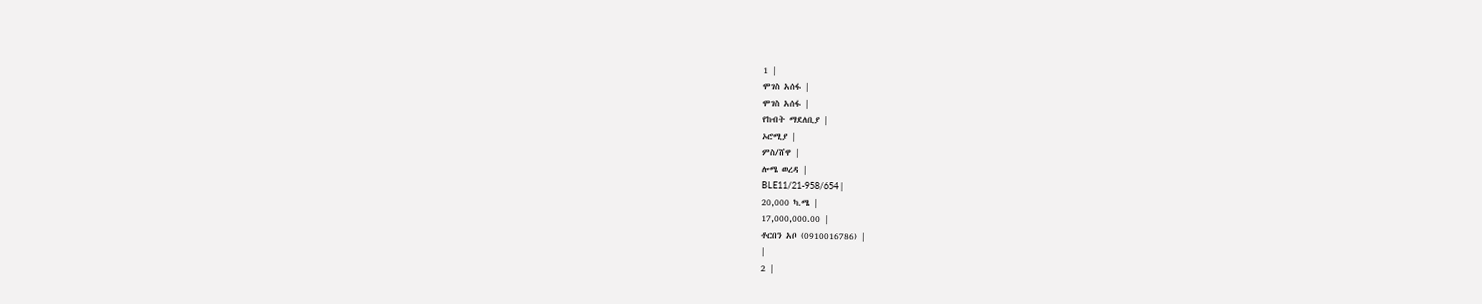1 |
ሞገስ አሰፋ |
ሞገስ አሰፋ |
የከብት ማደለቢያ |
ኦሮሚያ |
ምስ/ሸዋ |
ሎሜ ወረዳ |
BLE11/21-958/654 |
20,000 ካ.ሜ |
17,000,000.00 |
ቶርበን አቦ (0910016786) |
|
2 |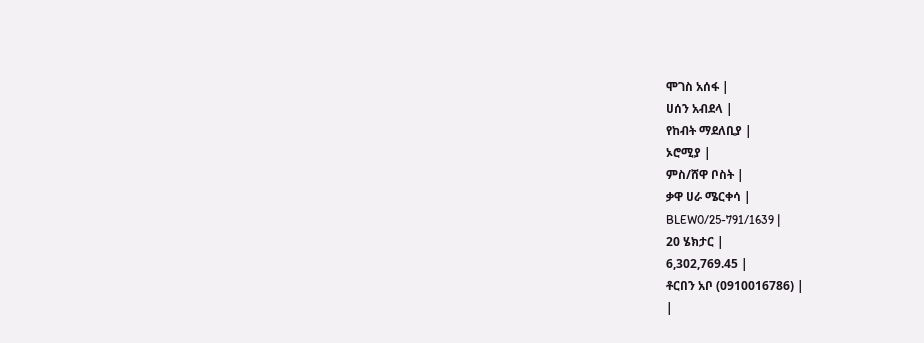ሞገስ አሰፋ |
ሀሰን አብደላ |
የከብት ማደለቢያ |
ኦሮሚያ |
ምስ/ሸዋ ቦስት |
ቃዋ ሀራ ሜርቀሳ |
BLEW0/25-791/1639 |
20 ሄክታር |
6,302,769.45 |
ቶርበን አቦ (0910016786) |
|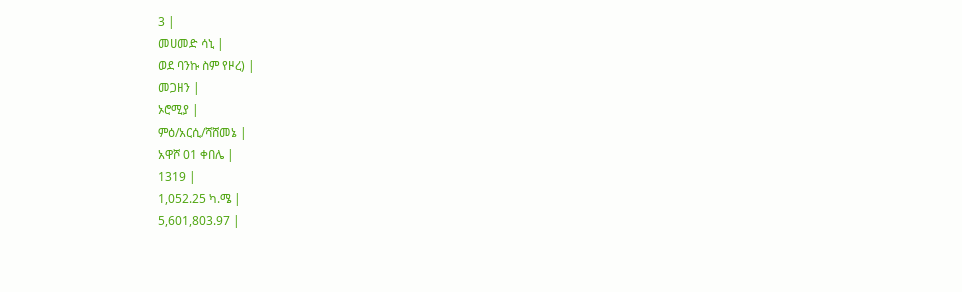3 |
መሀመድ ሳኒ |
ወደ ባንኩ ስም የዞረ) |
መጋዘን |
ኦሮሚያ |
ምዕ/አርሲ/ሻሸመኔ |
አዋሾ 01 ቀበሌ |
1319 |
1,052.25 ካ.ሜ |
5,601,803.97 |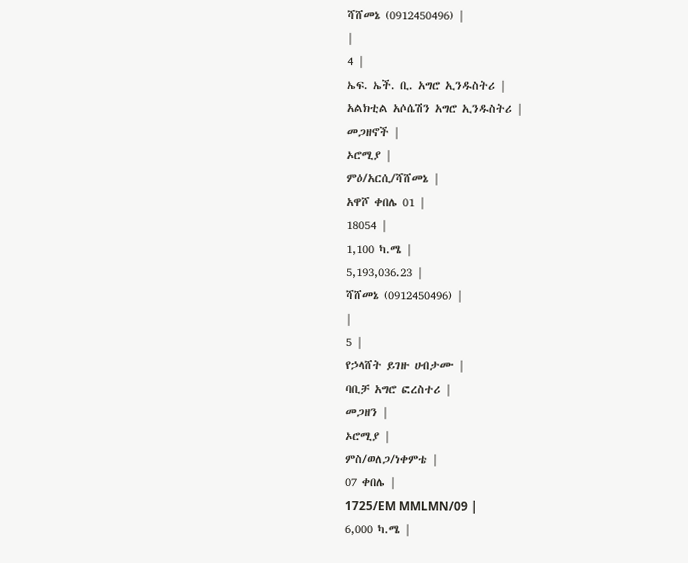ሻሸመኔ (0912450496) |
|
4 |
ኤፍ. ኤች. ቢ. አግሮ ኢንዱስትሪ |
አልክቲል አሶሴሽን አግሮ ኢንዱስትሪ |
መጋዘኖች |
ኦሮሚያ |
ምዕ/አርሲ/ሻሸመኔ |
አዋሾ ቀበሌ 01 |
18054 |
1,100 ካ.ሜ |
5,193,036.23 |
ሻሸመኔ (0912450496) |
|
5 |
የኃላሸት ይገዙ ሀብታሙ |
ባቢቻ አግሮ ፎረስተሪ |
መጋዘን |
ኦሮሚያ |
ምስ/ወለጋ/ነቀምቴ |
07 ቀበሌ |
1725/EM MMLMN/09 |
6,000 ካ.ሜ |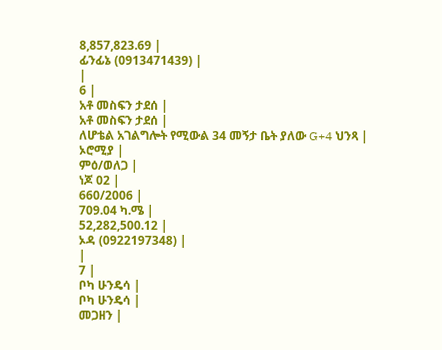8,857,823.69 |
ፊንፊኔ (0913471439) |
|
6 |
አቶ መስፍን ታደሰ |
አቶ መስፍን ታደሰ |
ለሆቴል አገልግሎት የሚውል 34 መኝታ ቤት ያለው G+4 ህንጻ |
ኦሮሚያ |
ምዕ/ወለጋ |
ነጆ 02 |
660/2006 |
709.04 ካ.ሜ |
52,282,500.12 |
ኦዳ (0922197348) |
|
7 |
ቦካ ሁንዴሳ |
ቦካ ሁንዴሳ |
መጋዘን |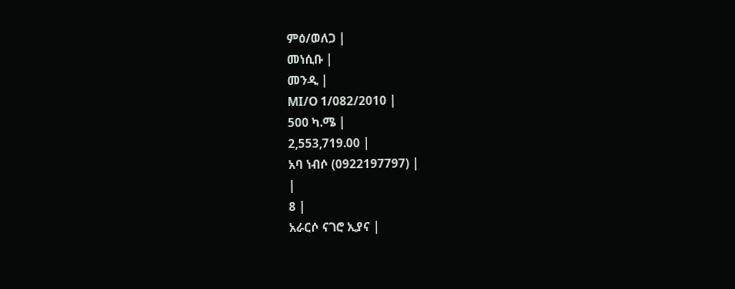ምዕ/ወለጋ |
መነሲቡ |
መንዲ |
MI/O 1/082/2010 |
500 ካ.ሜ |
2,553,719.00 |
አባ ነብሶ (0922197797) |
|
8 |
አራርሶ ናገሮ ኢያና |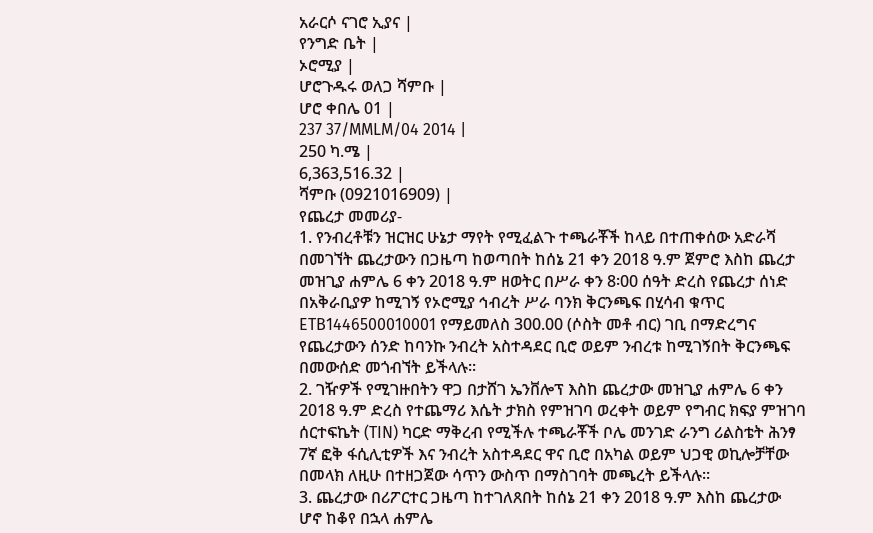አራርሶ ናገሮ ኢያና |
የንግድ ቤት |
ኦሮሚያ |
ሆሮጉዱሩ ወለጋ ሻምቡ |
ሆሮ ቀበሌ 01 |
237 37/MMLM/04 2014 |
250 ካ.ሜ |
6,363,516.32 |
ሻምቡ (0921016909) |
የጨረታ መመሪያ-
1. የንብረቶቹን ዝርዝር ሁኔታ ማየት የሚፈልጉ ተጫራቾች ከላይ በተጠቀሰው አድራሻ በመገኘት ጨረታውን በጋዜጣ ከወጣበት ከሰኔ 21 ቀን 2018 ዓ.ም ጀምሮ እስከ ጨረታ መዝጊያ ሐምሌ 6 ቀን 2018 ዓ.ም ዘወትር በሥራ ቀን 8፡00 ሰዓት ድረስ የጨረታ ሰነድ በአቅራቢያዎ ከሚገኝ የኦሮሚያ ኅብረት ሥራ ባንክ ቅርንጫፍ በሂሳብ ቁጥር ETB1446500010001 የማይመለስ 300.00 (ሶስት መቶ ብር) ገቢ በማድረግና የጨረታውን ሰንድ ከባንኩ ንብረት አስተዳደር ቢሮ ወይም ንብረቱ ከሚገኝበት ቅርንጫፍ በመውሰድ መጎብኘት ይችላሉ።
2. ገዥዎች የሚገዙበትን ዋጋ በታሸገ ኤንቨሎፕ እስከ ጨረታው መዝጊያ ሐምሌ 6 ቀን 2018 ዓ.ም ድረስ የተጨማሪ እሴት ታክስ የምዝገባ ወረቀት ወይም የግብር ክፍያ ምዝገባ ሰርተፍኬት (TIN) ካርድ ማቅረብ የሚችሉ ተጫራቾች ቦሌ መንገድ ራንግ ሪልስቴት ሕንፃ 7ኛ ፎቅ ፋሲሊቲዎች እና ንብረት አስተዳደር ዋና ቢሮ በአካል ወይም ህጋዊ ወኪሎቻቸው በመላክ ለዚሁ በተዘጋጀው ሳጥን ውስጥ በማስገባት መጫረት ይችላሉ።
3. ጨረታው በሪፖርተር ጋዜጣ ከተገለጸበት ከሰኔ 21 ቀን 2018 ዓ.ም እስከ ጨረታው ሆኖ ከቆየ በኋላ ሐምሌ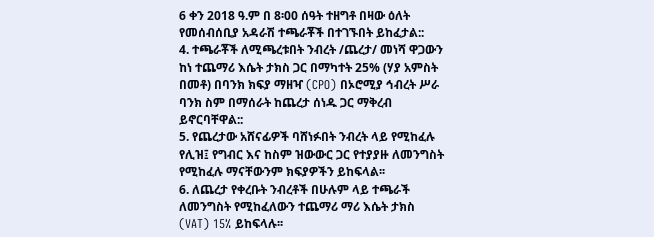6 ቀን 2018 ዓ.ም በ 8፡00 ሰዓት ተዘግቶ በዛው ዕለት የመሰብሰቢያ አዳራሽ ተጫራቾች በተገኙበት ይከፈታል::
4. ተጫራቾች ለሚጫረቱበት ንብረት /ጨረታ/ መነሻ ዋጋውን ከነ ተጨማሪ እሴት ታክስ ጋር በማካተት 25% (ሃያ አምስት በመቶ) በባንክ ክፍያ ማዘዣ (CPO) በኦሮሚያ ኅብረት ሥራ ባንክ ስም በማሰራት ከጨረታ ሰነዱ ጋር ማቅረብ ይኖርባቸዋል::
5. የጨረታው አሸናፊዎች ባሸነፉበት ንብረት ላይ የሚከፈሉ የሊዝ፤ የግብር እና ከስም ዝውውር ጋር የተያያዙ ለመንግስት የሚከፈሉ ማናቸውንም ክፍያዎችን ይከፍላል፡፡
6. ለጨረታ የቀረቡት ንብረቶች በሁሉም ላይ ተጫራች ለመንግስት የሚከፈለውን ተጨማሪ ማሪ እሴት ታክስ (VAT) 15% ይከፍላሉ፡፡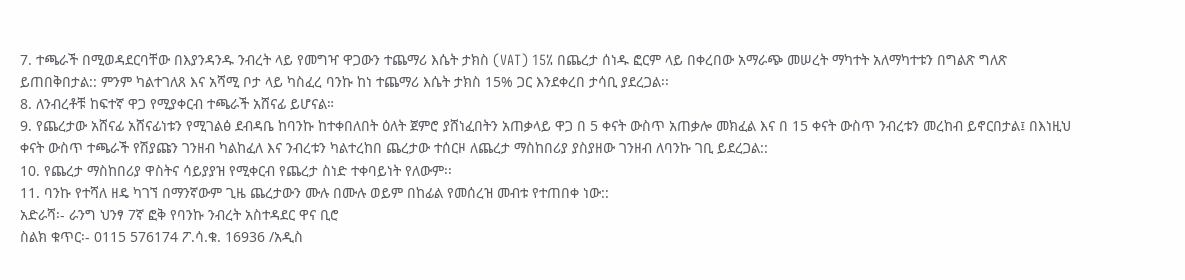7. ተጫራች በሚወዳደርባቸው በእያንዳንዱ ንብረት ላይ የመግዣ ዋጋውን ተጨማሪ እሴት ታክስ (VAT) 15% በጨረታ ሰነዱ ፎርም ላይ በቀረበው አማራጭ መሠረት ማካተት አለማካተቱን በግልጽ ግለጽ ይጠበቅበታል:: ምንም ካልተገለጸ እና አሻሚ ቦታ ላይ ካስፈረ ባንኩ ከነ ተጨማሪ እሴት ታክስ 15% ጋር እንደቀረበ ታሳቢ ያደረጋል፡፡
8. ለንብረቶቹ ከፍተኛ ዋጋ የሚያቀርብ ተጫራች አሸናፊ ይሆናል።
9. የጨረታው አሸናፊ አሸናፊነቱን የሚገልፅ ደብዳቤ ከባንኩ ከተቀበለበት ዕለት ጀምሮ ያሸነፈበትን አጠቃላይ ዋጋ በ 5 ቀናት ውስጥ አጠቃሎ መክፈል እና በ 15 ቀናት ውስጥ ንብረቱን መረከብ ይኖርበታል፤ በእነዚህ ቀናት ውስጥ ተጫራች የሽያጩን ገንዘብ ካልከፈለ እና ንብረቱን ካልተረከበ ጨረታው ተሰርዞ ለጨረታ ማስከበሪያ ያስያዘው ገንዘብ ለባንኩ ገቢ ይደረጋል::
10. የጨረታ ማስከበሪያ ዋስትና ሳይያያዝ የሚቀርብ የጨረታ ስነድ ተቀባይነት የለውም፡፡
11. ባንኩ የተሻለ ዘዴ ካገኘ በማንኛውም ጊዜ ጨረታውን ሙሉ በሙሉ ወይም በከፊል የመሰረዝ መብቱ የተጠበቀ ነው::
አድራሻ፡- ራንግ ህንፃ 7ኛ ፎቅ የባንኩ ንብረት አስተዳደር ዋና ቢሮ
ስልክ ቁጥር፡- 0115 576174 ፖ.ሳ.ቁ. 16936 /አዲስ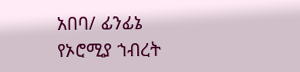አበባ/ ፊንፊኔ
የኦሮሚያ ኀብረት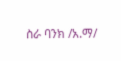ስራ ባንክ /አ.ማ/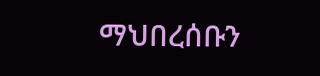ማህበረሰቡን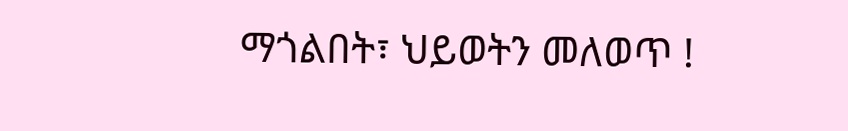ማጎልበት፣ ህይወትን መለወጥ !